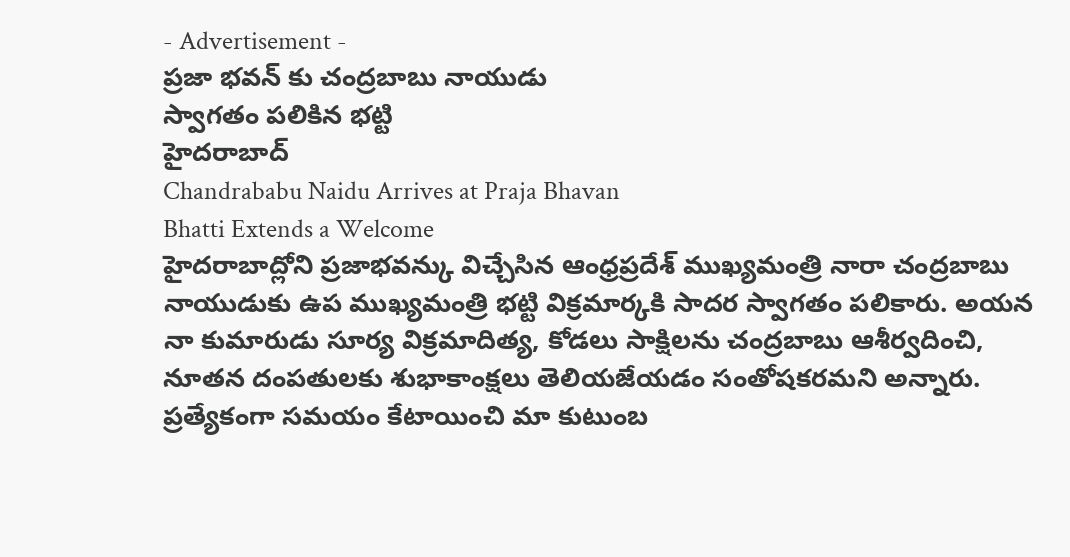- Advertisement -
ప్రజా భవన్ కు చంద్రబాబు నాయుడు
స్వాగతం పలికిన భట్టి
హైదరాబాద్
Chandrababu Naidu Arrives at Praja Bhavan
Bhatti Extends a Welcome
హైదరాబాద్లోని ప్రజాభవన్కు విచ్చేసిన ఆంధ్రప్రదేశ్ ముఖ్యమంత్రి నారా చంద్రబాబు నాయుడుకు ఉప ముఖ్యమంత్రి భట్టి విక్రమార్కకి సాదర స్వాగతం పలికారు. అయన నా కుమారుడు సూర్య విక్రమాదిత్య, కోడలు సాక్షిలను చంద్రబాబు ఆశీర్వదించి, నూతన దంపతులకు శుభాకాంక్షలు తెలియజేయడం సంతోషకరమని అన్నారు.
ప్రత్యేకంగా సమయం కేటాయించి మా కుటుంబ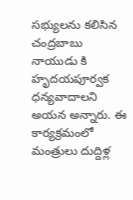సభ్యులను కలిసిన చంద్రబాబు నాయుడు కి హృదయపూర్వక ధన్యవాదాలని అయన అన్నారు. ఈ కార్యక్రమంలో మంత్రులు దుద్దిళ్ల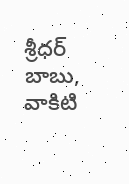శ్రీధర్ బాబు, వాకిటి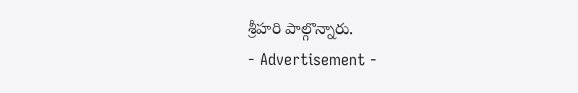శ్రీహరి పాల్గొన్నారు.
- Advertisement -